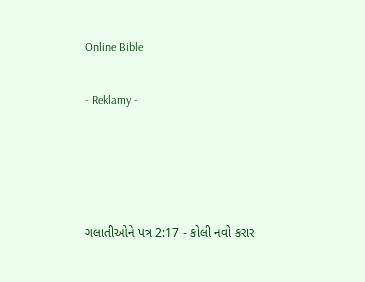Online Bible

- Reklamy -




ગલાતીઓને પત્ર 2:17 - કોલી નવો કરાર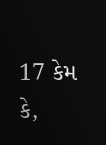17 કેમ કે,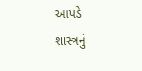આપડે શાસ્ત્રનું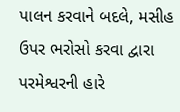પાલન કરવાને બદલે, મસીહ ઉપર ભરોસો કરવા દ્વારા પરમેશ્વરની હારે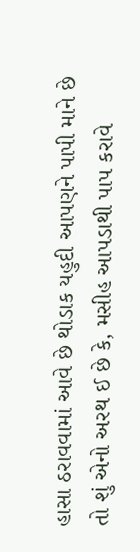હાસા ઠરાવવામાં આવે છે થોડાક યહુદી આપણને પાપી માને છે તો શું એનો અરથ ઈ છે કે, મસીહ આપડાથી પાપ કરાવે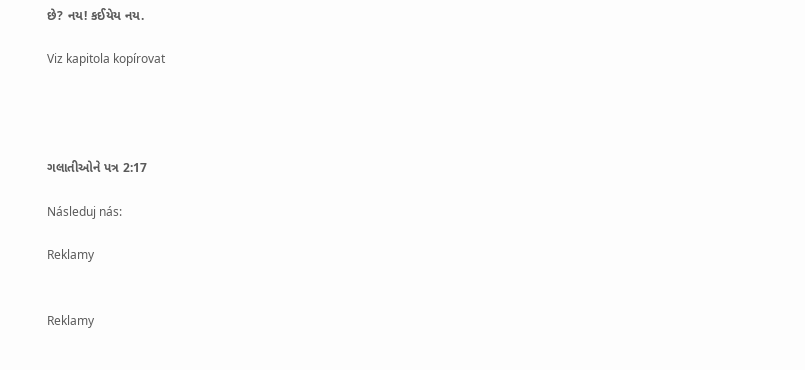છે? નય! કઈયેય નય.

Viz kapitola kopírovat




ગલાતીઓને પત્ર 2:17

Následuj nás:

Reklamy


Reklamy